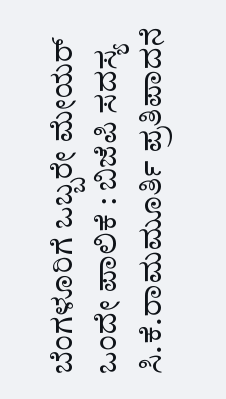ಬೆಂಗಳೂರಿಗೆ ಒಬ್ಬರೇ ಮೇಯರ್‌ ಒಂದೇ ಪಾಲಿಕೆ : ಬಿಜೆಪಿ ಸದಸ್ಯ ಸಿ.ಕೆ.ರಾಮಮೂರ್ತಿ ಪ್ರತಿಪಾದನೆ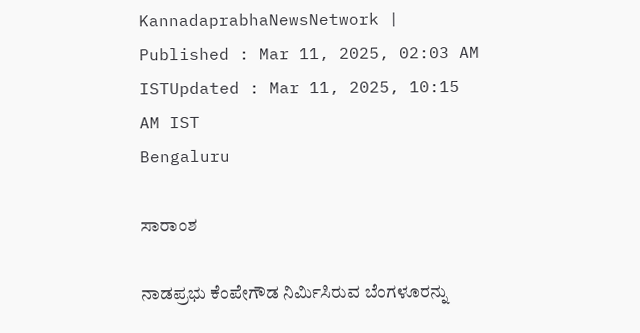KannadaprabhaNewsNetwork |
Published : Mar 11, 2025, 02:03 AM ISTUpdated : Mar 11, 2025, 10:15 AM IST
Bengaluru

ಸಾರಾಂಶ

ನಾಡಪ್ರಭು ಕೆಂಪೇಗೌಡ ನಿರ್ಮಿಸಿರುವ ಬೆಂಗಳೂರನ್ನು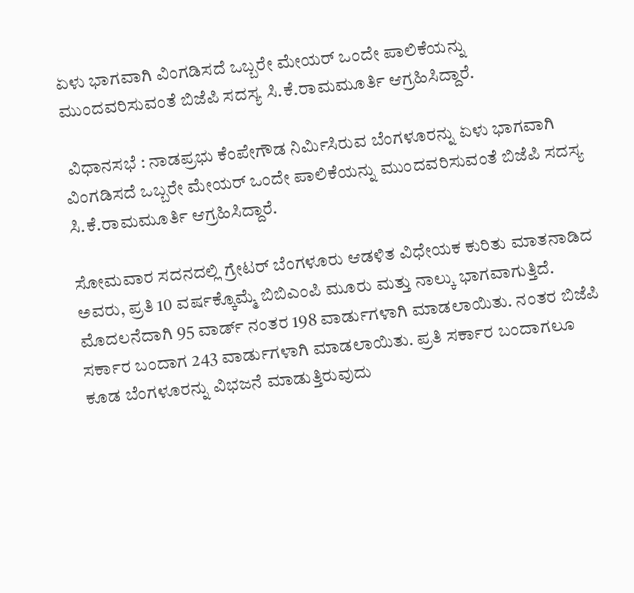ಏಳು ಭಾಗವಾಗಿ ವಿಂಗಡಿಸದೆ ಒಬ್ಬರೇ ಮೇಯರ್‌ ಒಂದೇ ಪಾಲಿಕೆಯನ್ನು ಮುಂದವರಿಸುವಂತೆ ಬಿಜೆಪಿ ಸದಸ್ಯ ಸಿ.ಕೆ.ರಾಮಮೂರ್ತಿ ಆಗ್ರಹಿಸಿದ್ದಾರೆ.

 ವಿಧಾನಸಭೆ : ನಾಡಪ್ರಭು ಕೆಂಪೇಗೌಡ ನಿರ್ಮಿಸಿರುವ ಬೆಂಗಳೂರನ್ನು ಏಳು ಭಾಗವಾಗಿ ವಿಂಗಡಿಸದೆ ಒಬ್ಬರೇ ಮೇಯರ್‌ ಒಂದೇ ಪಾಲಿಕೆಯನ್ನು ಮುಂದವರಿಸುವಂತೆ ಬಿಜೆಪಿ ಸದಸ್ಯ ಸಿ.ಕೆ.ರಾಮಮೂರ್ತಿ ಆಗ್ರಹಿಸಿದ್ದಾರೆ.

ಸೋಮವಾರ ಸದನದಲ್ಲಿ ಗ್ರೇಟರ್‌ ಬೆಂಗಳೂರು ಆಡಳಿತ ವಿಧೇಯಕ ಕುರಿತು ಮಾತನಾಡಿದ ಅವರು, ಪ್ರತಿ 10 ವರ್ಷಕ್ಕೊಮ್ಮೆ ಬಿಬಿಎಂಪಿ ಮೂರು ಮತ್ತು ನಾಲ್ಕು ಭಾಗವಾಗುತ್ತಿದೆ. ಮೊದಲನೆದಾಗಿ 95 ವಾರ್ಡ್ ನಂತರ 198 ವಾರ್ಡುಗಳಾಗಿ ಮಾಡಲಾಯಿತು. ನಂತರ ಬಿಜೆಪಿ ಸರ್ಕಾರ ಬಂದಾಗ 243 ವಾರ್ಡುಗಳಾಗಿ ಮಾಡಲಾಯಿತು. ಪ್ರತಿ ಸರ್ಕಾರ ಬಂದಾಗಲೂ ಕೂಡ ಬೆಂಗಳೂರನ್ನು ವಿಭಜನೆ ಮಾಡುತ್ತಿರುವುದು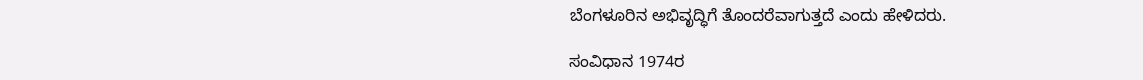ಬೆಂಗಳೂರಿನ ಅಭಿವೃದ್ಧಿಗೆ ತೊಂದರೆವಾಗುತ್ತದೆ ಎಂದು ಹೇಳಿದರು.

ಸಂವಿಧಾನ 1974ರ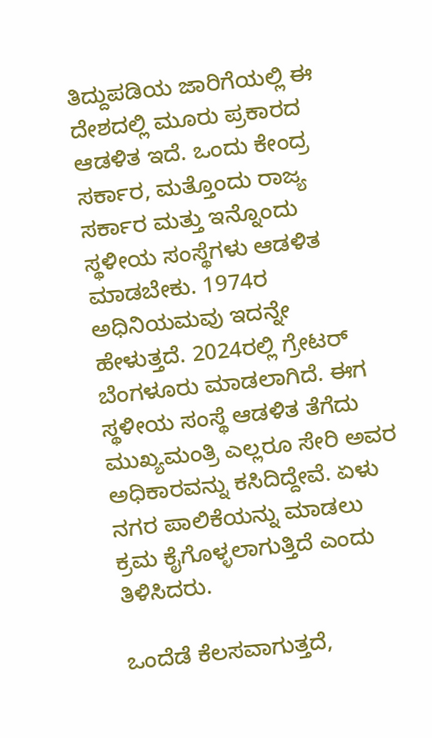ತಿದ್ದುಪಡಿಯ ಜಾರಿಗೆಯಲ್ಲಿ ಈ ದೇಶದಲ್ಲಿ ಮೂರು ಪ್ರಕಾರದ ಆಡಳಿತ ಇದೆ. ಒಂದು ಕೇಂದ್ರ ಸರ್ಕಾರ, ಮತ್ತೊಂದು ರಾಜ್ಯ ಸರ್ಕಾರ ಮತ್ತು ಇನ್ನೊಂದು ಸ್ಥಳೀಯ ಸಂಸ್ಥೆಗಳು ಆಡಳಿತ ಮಾಡಬೇಕು. 1974ರ ಅಧಿನಿಯಮವು ಇದನ್ನೇ ಹೇಳುತ್ತದೆ. 2024ರಲ್ಲಿ ಗ್ರೇಟರ್ ಬೆಂಗಳೂರು ಮಾಡಲಾಗಿದೆ. ಈಗ ಸ್ಥಳೀಯ ಸಂಸ್ಥೆ ಆಡಳಿತ ತೆಗೆದು ಮುಖ್ಯಮಂತ್ರಿ ಎಲ್ಲರೂ ಸೇರಿ ಅವರ ಅಧಿಕಾರವನ್ನು ಕಸಿದಿದ್ದೇವೆ. ಏಳು ನಗರ ಪಾಲಿಕೆಯನ್ನು ಮಾಡಲು ಕ್ರಮ ಕೈಗೊಳ್ಳಲಾಗುತ್ತಿದೆ ಎಂದು ತಿಳಿಸಿದರು.

ಒಂದೆಡೆ ಕೆಲಸವಾಗುತ್ತದೆ,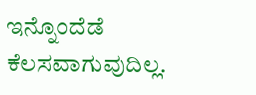ಇನ್ನೊಂದೆಡೆ ಕೆಲಸವಾಗುವುದಿಲ್ಲ.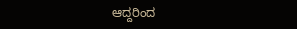ಆದ್ದರಿಂದ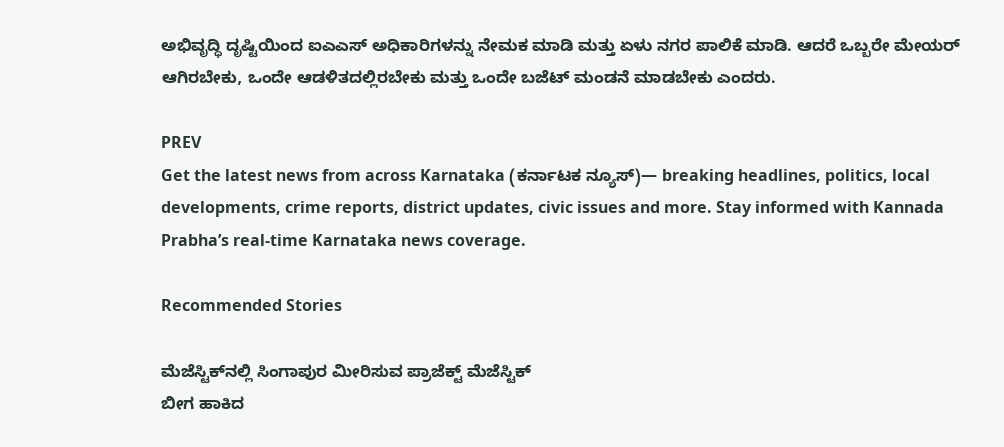ಅಭಿವೃದ್ಧಿ ದೃಷ್ಟಿಯಿಂದ ಐಎಎಸ್ ಅಧಿಕಾರಿಗಳನ್ನು ನೇಮಕ ಮಾಡಿ ಮತ್ತು ಏಳು ನಗರ ಪಾಲಿಕೆ ಮಾಡಿ. ಆದರೆ ಒಬ್ಬರೇ ಮೇಯರ್ ಆಗಿರಬೇಕು, ಒಂದೇ ಆಡಳಿತದಲ್ಲಿರಬೇಕು ಮತ್ತು ಒಂದೇ ಬಜೆಟ್ ಮಂಡನೆ ಮಾಡಬೇಕು ಎಂದರು.

PREV
Get the latest news from across Karnataka (ಕರ್ನಾಟಕ ನ್ಯೂಸ್)— breaking headlines, politics, local developments, crime reports, district updates, civic issues and more. Stay informed with Kannada Prabha’s real‑time Karnataka news coverage.

Recommended Stories

ಮೆಜೆಸ್ಟಿಕ್‌ನಲ್ಲಿ ಸಿಂಗಾಪುರ ಮೀರಿಸುವ ಪ್ರಾಜೆಕ್ಟ್‌ ಮೆಜೆಸ್ಟಿಕ್‌
ಬೀಗ ಹಾಕಿದ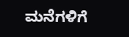ಮನೆಗಳಿಗೆ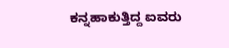ಕನ್ನಹಾಕುತ್ತಿದ್ದ ಐವರು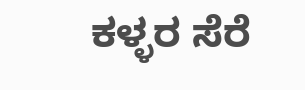ಕಳ್ಳರ ಸೆರೆ